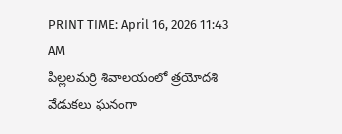PRINT TIME: April 16, 2026 11:43 AM
పిల్లలమర్రి శివాలయంలో త్రయోదశి వేడుకలు ఘనంగా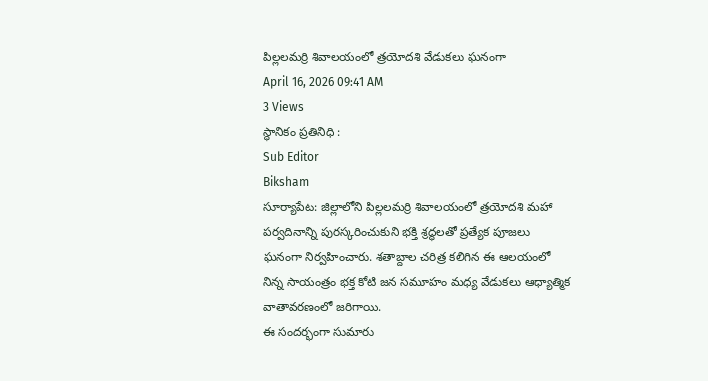పిల్లలమర్రి శివాలయంలో త్రయోదశి వేడుకలు ఘనంగా
April 16, 2026 09:41 AM
3 Views
స్థానికం ప్రతినిధి :
Sub Editor
Biksham
సూర్యాపేట: జిల్లాలోని పిల్లలమర్రి శివాలయంలో త్రయోదశి మహా పర్వదినాన్ని పురస్కరించుకుని భక్తి శ్రద్ధలతో ప్రత్యేక పూజలు ఘనంగా నిర్వహించారు. శతాబ్దాల చరిత్ర కలిగిన ఈ ఆలయంలో నిన్న సాయంత్రం భక్త కోటి జన సమూహం మధ్య వేడుకలు ఆధ్యాత్మిక వాతావరణంలో జరిగాయి.
ఈ సందర్భంగా సుమారు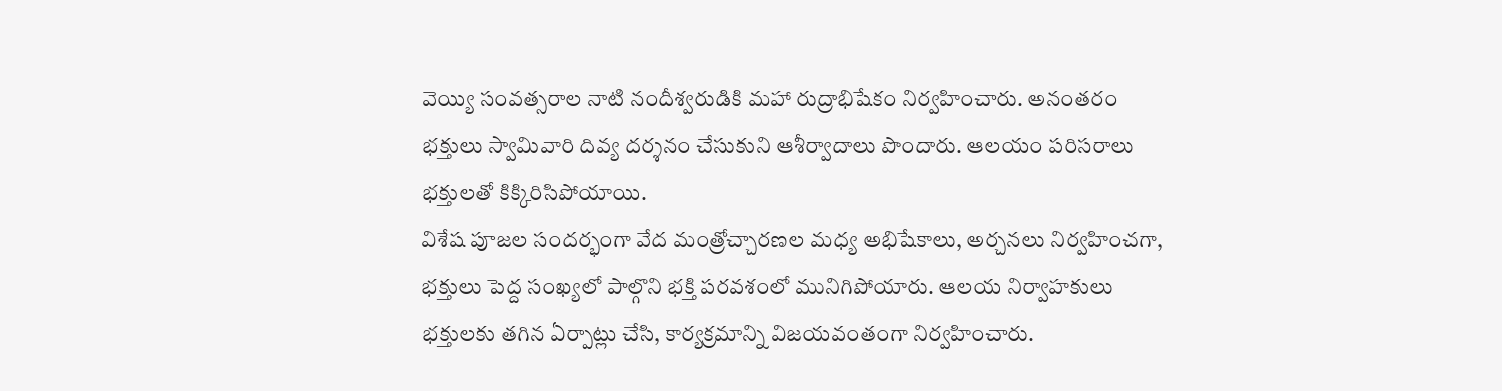వెయ్యి సంవత్సరాల నాటి నందీశ్వరుడికి మహా రుద్రాభిషేకం నిర్వహించారు. అనంతరం భక్తులు స్వామివారి దివ్య దర్శనం చేసుకుని ఆశీర్వాదాలు పొందారు. ఆలయం పరిసరాలు భక్తులతో కిక్కిరిసిపోయాయి.
విశేష పూజల సందర్భంగా వేద మంత్రోచ్చారణల మధ్య అభిషేకాలు, అర్చనలు నిర్వహించగా, భక్తులు పెద్ద సంఖ్యలో పాల్గొని భక్తి పరవశంలో మునిగిపోయారు. ఆలయ నిర్వాహకులు భక్తులకు తగిన ఏర్పాట్లు చేసి, కార్యక్రమాన్ని విజయవంతంగా నిర్వహించారు.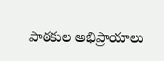పాఠకుల అభిప్రాయాలు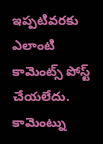ఇప్పటివరకు ఎలాంటి కామెంట్స్ పోస్ట్ చేయలేదు.
కామెంట్ను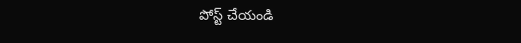పోస్ట్ చేయండి